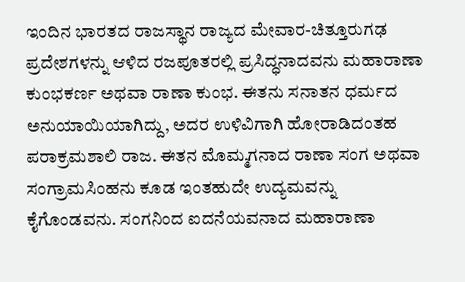ಇಂದಿನ ಭಾರತದ ರಾಜಸ್ಥಾನ ರಾಜ್ಯದ ಮೇವಾರ-ಚಿತ್ತೂರುಗಢ ಪ್ರದೇಶಗಳನ್ನು ಆಳಿದ ರಜಪೂತರಲ್ಲಿ ಪ್ರಸಿದ್ಧನಾದವನು ಮಹಾರಾಣಾ ಕುಂಭಕರ್ಣ ಅಥವಾ ರಾಣಾ ಕುಂಭ. ಈತನು ಸನಾತನ ಧರ್ಮದ ಅನುಯಾಯಿಯಾಗಿದ್ದು, ಅದರ ಉಳಿವಿಗಾಗಿ ಹೋರಾಡಿದಂತಹ ಪರಾಕ್ರಮಶಾಲಿ ರಾಜ. ಈತನ ಮೊಮ್ಮಗನಾದ ರಾಣಾ ಸಂಗ ಅಥವಾ ಸಂಗ್ರಾಮಸಿಂಹನು ಕೂಡ ಇಂತಹುದೇ ಉದ್ಯಮವನ್ನು ಕೈಗೊಂಡವನು. ಸಂಗನಿಂದ ಐದನೆಯವನಾದ ಮಹಾರಾಣಾ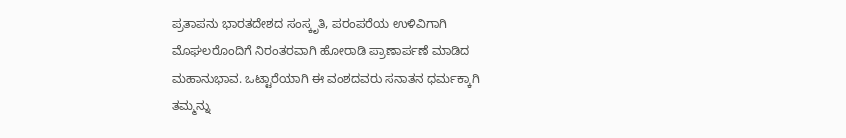ಪ್ರತಾಪನು ಭಾರತದೇಶದ ಸಂಸ್ಕೃತಿ, ಪರಂಪರೆಯ ಉಳಿವಿಗಾಗಿ ಮೊಘಲರೊಂದಿಗೆ ನಿರಂತರವಾಗಿ ಹೋರಾಡಿ ಪ್ರಾಣಾರ್ಪಣೆ ಮಾಡಿದ ಮಹಾನುಭಾವ. ಒಟ್ಟಾರೆಯಾಗಿ ಈ ವಂಶದವರು ಸನಾತನ ಧರ್ಮಕ್ಕಾಗಿ ತಮ್ಮನ್ನು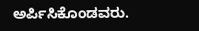ಅರ್ಪಿಸಿಕೊಂಡವರು.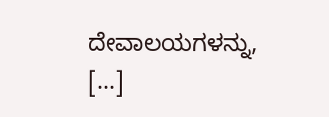ದೇವಾಲಯಗಳನ್ನು, […]